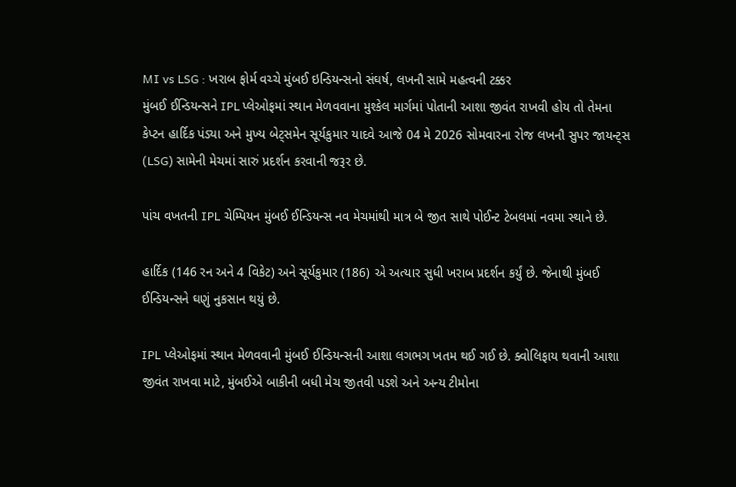MI vs LSG : ખરાબ ફોર્મ વચ્ચે મુંબઈ ઇન્ડિયન્સનો સંઘર્ષ, લખનૌ સામે મહત્વની ટક્કર
મુંબઈ ઈન્ડિયન્સને IPL પ્લેઓફમાં સ્થાન મેળવવાના મુશ્કેલ માર્ગમાં પોતાની આશા જીવંત રાખવી હોય તો તેમના કેપ્ટન હાર્દિક પંડ્યા અને મુખ્ય બેટ્સમેન સૂર્યકુમાર યાદવે આજે 04 મે 2026 સોમવારના રોજ લખનૌ સુપર જાયન્ટ્સ (LSG) સામેની મેચમાં સારું પ્રદર્શન કરવાની જરૂર છે.

પાંચ વખતની IPL ચેમ્પિયન મુંબઈ ઈન્ડિયન્સ નવ મેચમાંથી માત્ર બે જીત સાથે પોઈન્ટ ટેબલમાં નવમા સ્થાને છે.

હાર્દિક (146 રન અને 4 વિકેટ) અને સૂર્યકુમાર (186) એ અત્યાર સુધી ખરાબ પ્રદર્શન કર્યું છે. જેનાથી મુંબઈ ઈન્ડિયન્સને ઘણું નુકસાન થયું છે.

IPL પ્લેઓફમાં સ્થાન મેળવવાની મુંબઈ ઈન્ડિયન્સની આશા લગભગ ખતમ થઈ ગઈ છે. ક્વોલિફાય થવાની આશા જીવંત રાખવા માટે, મુંબઈએ બાકીની બધી મેચ જીતવી પડશે અને અન્ય ટીમોના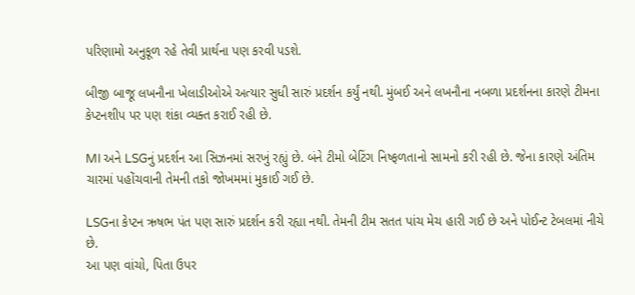પરિણામો અનુકૂળ રહે તેવી પ્રાર્થના પણ કરવી પડશે.

બીજી બાજૂ લખનૌના ખેલાડીઓએ અત્યાર સુધી સારું પ્રદર્શન કર્યું નથી. મુંબઈ અને લખનૌના નબળા પ્રદર્શનના કારણે ટીમના કેપ્ટનશીપ પર પણ શંકા વ્યક્ત કરાઈ રહી છે.

MI અને LSGનું પ્રદર્શન આ સિઝનમાં સરખું રહ્યું છે. બંને ટીમો બેટિંગ નિષ્ફળતાનો સામનો કરી રહી છે. જેના કારણે અંતિમ ચારમાં પહોંચવાની તેમની તકો જોખમમાં મુકાઈ ગઈ છે.

LSGના કેપ્ટન ઋષભ પંત પણ સારું પ્રદર્શન કરી રહ્યા નથી. તેમની ટીમ સતત પાંચ મેચ હારી ગઈ છે અને પોઈન્ટ ટેબલમાં નીચે છે.
આ પણ વાંચો, પિતા ઉપર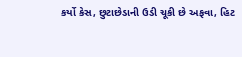કર્યો કેસ, છુટાછેડાની ઉડી ચૂકી છે અફવા, હિટ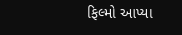ફિલ્મો આપ્યા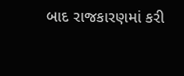બાદ રાજકારણમાં કરી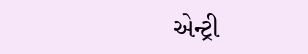એન્ટ્રી